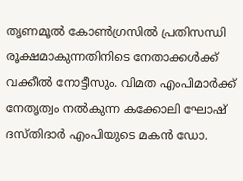തൃണമൂൽ കോൺഗ്രസിൽ പ്രതിസന്ധി രൂക്ഷമാകുന്നതിനിടെ നേതാക്കൾക്ക് വക്കീൽ നോട്ടീസും. വിമത എംപിമാർക്ക് നേതൃത്വം നൽകുന്ന കക്കോലി ഘോഷ് ദസ്തിദാർ എംപിയുടെ മകൻ ഡോ.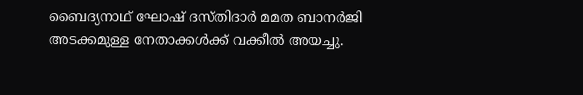ബൈദ്യനാഥ് ഘോഷ് ദസ്തിദാർ മമത ബാനർജി അടക്കമുള്ള നേതാക്കൾക്ക് വക്കീൽ അയച്ചു.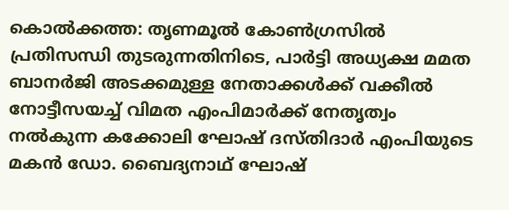കൊൽക്കത്ത: തൃണമൂൽ കോൺഗ്രസിൽ പ്രതിസന്ധി തുടരുന്നതിനിടെ, പാർട്ടി അധ്യക്ഷ മമത ബാനർജി അടക്കമുള്ള നേതാക്കൾക്ക് വക്കീൽ നോട്ടീസയച്ച് വിമത എംപിമാർക്ക് നേതൃത്വം നൽകുന്ന കക്കോലി ഘോഷ് ദസ്തിദാർ എംപിയുടെ മകൻ ഡോ. ബൈദ്യനാഥ് ഘോഷ്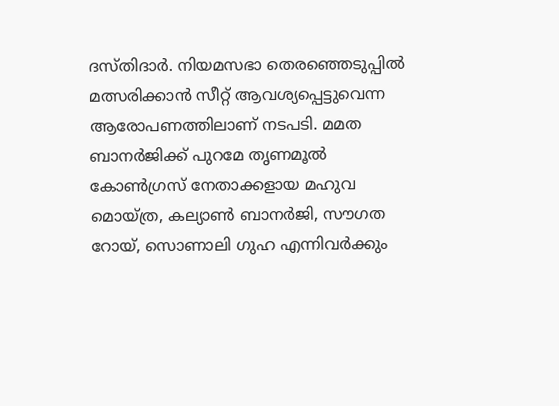ദസ്തിദാർ. നിയമസഭാ തെരഞ്ഞെടുപ്പിൽ മത്സരിക്കാൻ സീറ്റ് ആവശ്യപ്പെട്ടുവെന്ന ആരോപണത്തിലാണ് നടപടി. മമത ബാനർജിക്ക് പുറമേ തൃണമൂൽ കോൺഗ്രസ് നേതാക്കളായ മഹുവ മൊയ്ത്ര, കല്യാൺ ബാനർജി, സൗഗത റോയ്, സൊണാലി ഗുഹ എന്നിവർക്കും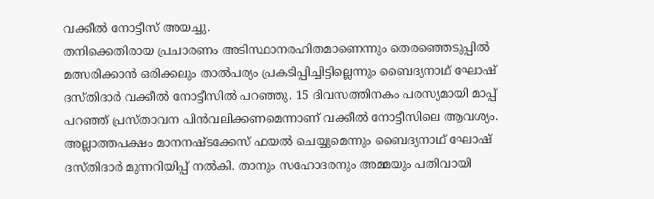വക്കീൽ നോട്ടീസ് അയച്ചു.
തനിക്കെതിരായ പ്രചാരണം അടിസ്ഥാനരഹിതമാണെന്നും തെരഞ്ഞെടുപ്പിൽ മത്സരിക്കാൻ ഒരിക്കലും താൽപര്യം പ്രകടിപ്പിച്ചിട്ടില്ലെന്നും ബൈദ്യനാഥ് ഘോഷ് ദസ്തിദാർ വക്കീൽ നോട്ടീസിൽ പറഞ്ഞു. 15 ദിവസത്തിനകം പരസ്യമായി മാപ്പ് പറഞ്ഞ് പ്രസ്താവന പിൻവലിക്കണമെന്നാണ് വക്കീൽ നോട്ടീസിലെ ആവശ്യം. അല്ലാത്തപക്ഷം മാനനഷ്ടക്കേസ് ഫയൽ ചെയ്യുമെന്നും ബൈദ്യനാഥ് ഘോഷ് ദസ്തിദാർ മുന്നറിയിപ്പ് നൽകി. താനും സഹോദരനും അമ്മയും പതിവായി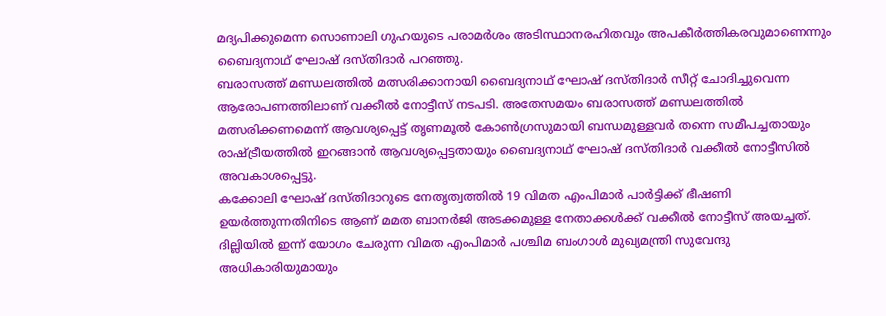മദ്യപിക്കുമെന്ന സൊണാലി ഗുഹയുടെ പരാമർശം അടിസ്ഥാനരഹിതവും അപകീർത്തികരവുമാണെന്നും ബൈദ്യനാഥ് ഘോഷ് ദസ്തിദാർ പറഞ്ഞു.
ബരാസത്ത് മണ്ഡലത്തിൽ മത്സരിക്കാനായി ബൈദ്യനാഥ് ഘോഷ് ദസ്തിദാർ സീറ്റ് ചോദിച്ചുവെന്ന ആരോപണത്തിലാണ് വക്കീൽ നോട്ടീസ് നടപടി. അതേസമയം ബരാസത്ത് മണ്ഡലത്തിൽ മത്സരിക്കണമെന്ന് ആവശ്യപ്പെട്ട് തൃണമൂൽ കോൺഗ്രസുമായി ബന്ധമുള്ളവർ തന്നെ സമീപച്ചതായും രാഷ്ട്രീയത്തിൽ ഇറങ്ങാൻ ആവശ്യപ്പെട്ടതായും ബൈദ്യനാഥ് ഘോഷ് ദസ്തിദാർ വക്കീൽ നോട്ടീസിൽ അവകാശപ്പെട്ടു.
കക്കോലി ഘോഷ് ദസ്തിദാറുടെ നേതൃത്വത്തിൽ 19 വിമത എംപിമാർ പാർട്ടിക്ക് ഭീഷണി ഉയർത്തുന്നതിനിടെ ആണ് മമത ബാനർജി അടക്കമുള്ള നേതാക്കൾക്ക് വക്കീൽ നോട്ടീസ് അയച്ചത്. ദില്ലിയിൽ ഇന്ന് യോഗം ചേരുന്ന വിമത എംപിമാർ പശ്ചിമ ബംഗാൾ മുഖ്യമന്ത്രി സുവേന്ദു അധികാരിയുമായും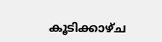കൂടിക്കാഴ്ച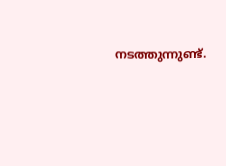നടത്തുന്നുണ്ട്.